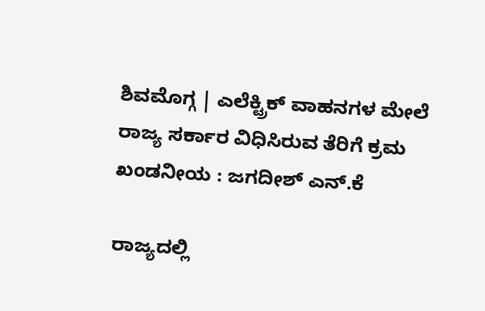ಶಿವಮೊಗ್ಗ | ಎಲೆಕ್ಟ್ರಿಕ್ ವಾಹನಗಳ ಮೇಲೆ ರಾಜ್ಯ ಸರ್ಕಾರ ವಿಧಿಸಿರುವ ತೆರಿಗೆ ಕ್ರಮ ಖಂಡನೀಯ : ಜಗದೀಶ್ ಎನ್.ಕೆ

ರಾಜ್ಯದಲ್ಲಿ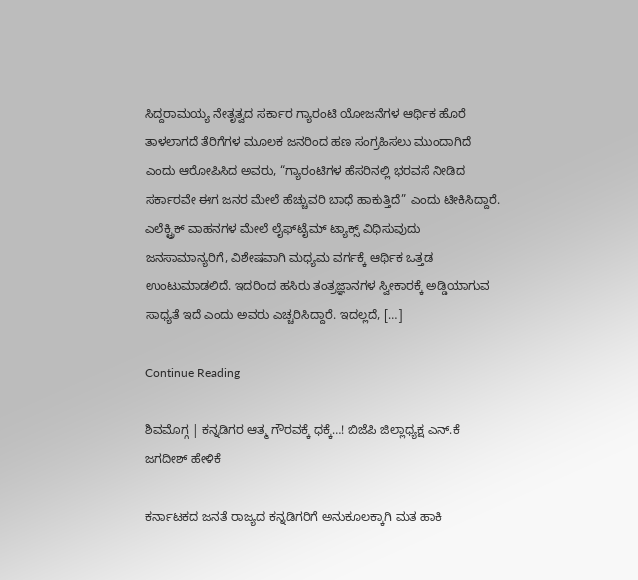ಸಿದ್ದರಾಮಯ್ಯ ನೇತೃತ್ವದ ಸರ್ಕಾರ ಗ್ಯಾರಂಟಿ ಯೋಜನೆಗಳ ಆರ್ಥಿಕ ಹೊರೆ ತಾಳಲಾಗದೆ ತೆರಿಗೆಗಳ ಮೂಲಕ ಜನರಿಂದ ಹಣ ಸಂಗ್ರಹಿಸಲು ಮುಂದಾಗಿದೆ ಎಂದು ಆರೋಪಿಸಿದ ಅವರು, “ಗ್ಯಾರಂಟಿಗಳ ಹೆಸರಿನಲ್ಲಿ ಭರವಸೆ ನೀಡಿದ ಸರ್ಕಾರವೇ ಈಗ ಜನರ ಮೇಲೆ ಹೆಚ್ಚುವರಿ ಬಾಧೆ ಹಾಕುತ್ತಿದೆ” ಎಂದು ಟೀಕಿಸಿದ್ದಾರೆ. ಎಲೆಕ್ಟ್ರಿಕ್ ವಾಹನಗಳ ಮೇಲೆ ಲೈಫ್‌ಟೈಮ್ ಟ್ಯಾಕ್ಸ್ ವಿಧಿಸುವುದು ಜನಸಾಮಾನ್ಯರಿಗೆ, ವಿಶೇಷವಾಗಿ ಮಧ್ಯಮ ವರ್ಗಕ್ಕೆ ಆರ್ಥಿಕ ಒತ್ತಡ ಉಂಟುಮಾಡಲಿದೆ. ಇದರಿಂದ ಹಸಿರು ತಂತ್ರಜ್ಞಾನಗಳ ಸ್ವೀಕಾರಕ್ಕೆ ಅಡ್ಡಿಯಾಗುವ ಸಾಧ್ಯತೆ ಇದೆ ಎಂದು ಅವರು ಎಚ್ಚರಿಸಿದ್ದಾರೆ. ಇದಲ್ಲದೆ, […]

Continue Reading

ಶಿವಮೊಗ್ಗ | ಕನ್ನಡಿಗರ ಆತ್ಮ ಗೌರವಕ್ಕೆ ಧಕ್ಕೆ…! ಬಿಜೆಪಿ ಜಿಲ್ಲಾಧ್ಯಕ್ಷ ಎನ್.ಕೆ ಜಗದೀಶ್ ಹೇಳಿಕೆ

ಕರ್ನಾಟಕದ ಜನತೆ ರಾಜ್ಯದ ಕನ್ನಡಿಗರಿಗೆ ಅನುಕೂಲಕ್ಕಾಗಿ ಮತ ಹಾಕಿ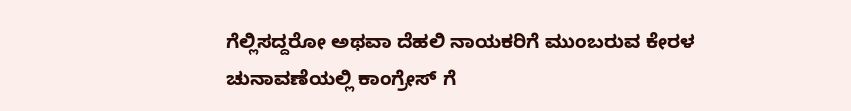ಗೆಲ್ಲಿಸದ್ದರೋ ಅಥವಾ ದೆಹಲಿ ನಾಯಕರಿಗೆ ಮುಂಬರುವ ಕೇರಳ ಚುನಾವಣೆಯಲ್ಲಿ ಕಾಂಗ್ರೇಸ್ ಗೆ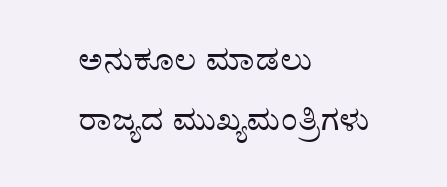ಅನುಕೂಲ ಮಾಡಲು ರಾಜ್ಯದ ಮುಖ್ಯಮಂತ್ರಿಗಳು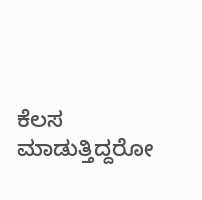ಕೆಲಸ ಮಾಡುತ್ತಿದ್ದರೋ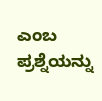ಎಂಬ ಪ್ರಶ್ನೆಯನ್ನು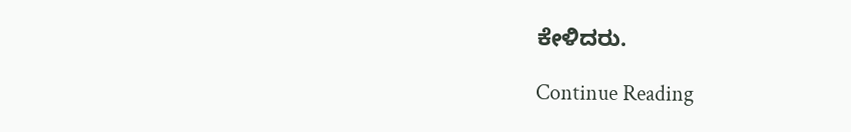ಕೇಳಿದರು.

Continue Reading